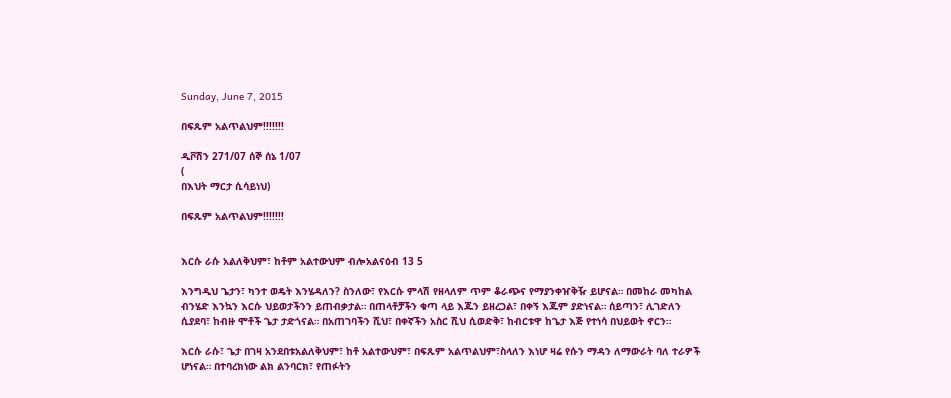Sunday, June 7, 2015

በፍጹም አልጥልህም!!!!!!!

ዲቮሽን 271/07 ሰኞ ሰኔ 1/07
(
በእህት ማርታ ሲሳይነህ)

በፍጹም አልጥልህም!!!!!!!


እርሱ ራሱ አልለቅህም፣ ከቶም አልተውህም ብሎአልናዕብ 13 5

እንግዲህ ጌታን፣ ካንተ ወዴት እንሄዳለን? ስንለው፣ የእርሱ ምላሽ የዘላለም ጥም ቆራጭና የማያንቀዠቅዥ ይሆናል። በመከራ መካከል ብንሄድ እንኳን እርሱ ህይወታችንን ይጠብቃታል። በጠላቶቻችን ቁጣ ላይ እጁን ይዘረጋል፣ በቀኝ እጁም ያድነናል። ሰይጣን፣ ሊገድለን ሲያደባ፣ ከብዙ ሞቶች ጌታ ታድጎናል። በአጠገባችን ሺህ፣ በቀኛችን አስር ሺህ ሲወድቅ፣ ከብርቱዋ ከጌታ እጅ የተነሳ በህይወት ኖርን።

እርሱ ራሱ፣ ጌታ በገዛ አንደበቱአልለቅህም፣ ከቶ አልተውህም፣ በፍጹም አልጥልህም፣ስላለን እነሆ ዛሬ የሱን ማዳን ለማውራት ባለ ተራዎች ሆነናል። በተባረክነው ልክ ልንባርክ፣ የጠፉትን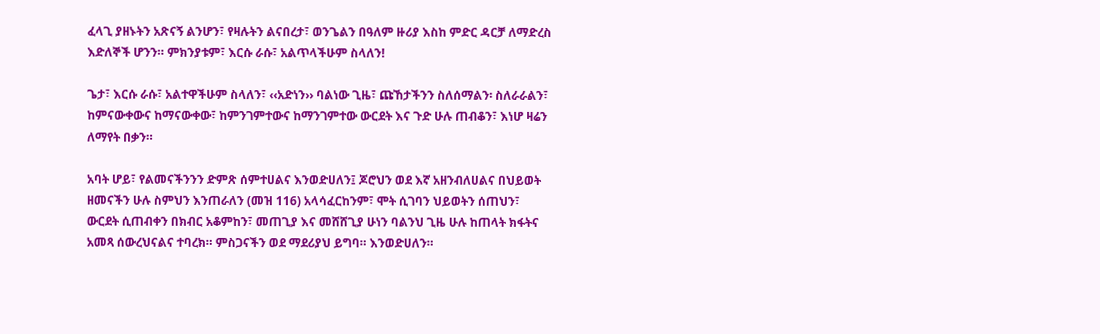ፈላጊ ያዘኑትን አጽናኝ ልንሆን፣ የዛሉትን ልናበረታ፣ ወንጌልን በዓለም ዙሪያ እስከ ምድር ዳርቻ ለማድረስ እድለኞች ሆንን። ምክንያቱም፣ እርሱ ራሱ፣ አልጥላችሁም ስላለን!

ጌታ፣ እርሱ ራሱ፣ አልተዋችሁም ስላለን፣ ‹‹አድነን›› ባልነው ጊዜ፣ ጩኸታችንን ስለሰማልን፡ ስለራራልን፣ ከምናውቀውና ከማናውቀው፣ ከምንገምተውና ከማንገምተው ውርደት እና ጉድ ሁሉ ጠብቆን፣ እነሆ ዛሬን ለማየት በቃን።

አባት ሆይ፣ የልመናችንንን ድምጽ ሰምተሀልና እንወድሀለን፤ ጆሮህን ወደ እኛ አዘንብለሀልና በህይወት ዘመናችን ሁሉ ስምህን እንጠራለን (መዝ 116) አላሳፈርከንም፣ ሞት ሲገባን ህይወትን ሰጠህን፣ ውርደት ሲጠብቀን በክብር አቆምከን፣ መጠጊያ እና መሸሸጊያ ሁነን ባልንህ ጊዜ ሁሉ ከጠላት ክፋትና አመጻ ሰውረህናልና ተባረክ። ምስጋናችን ወደ ማደሪያህ ይግባ። እንወድሀለን።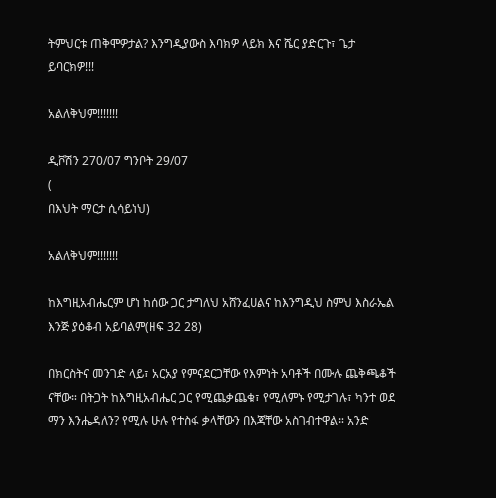ትምህርቱ ጠቅሞዎታል? እንግዲያውስ እባክዎ ላይክ እና ሼር ያድርጉ፣ ጌታ ይባርክዎ!!!

አልለቅህም!!!!!!!

ዲቮሽን 270/07 ግንቦት 29/07
(
በእህት ማርታ ሲሳይነህ)

አልለቅህም!!!!!!!

ከእግዚአብሔርም ሆነ ከሰው ጋር ታግለህ አሸንፈሀልና ከእንግዲህ ስምህ እስራኤል እንጅ ያዕቆብ አይባልም(ዘፍ 32 28)

በክርስትና መንገድ ላይ፣ አርአያ የምናደርጋቸው የእምነት አባቶች በሙሉ ጨቅጫቆች ናቸው። በትጋት ከእግዚአብሔር ጋር የሚጨቃጨቁ፣ የሚለምኑ የሚታገሉ፣ ካንተ ወደ ማን እንሔዳለን? የሚሉ ሁሉ የተስፋ ቃላቸውን በእጃቸው አስገብተዋል። አንድ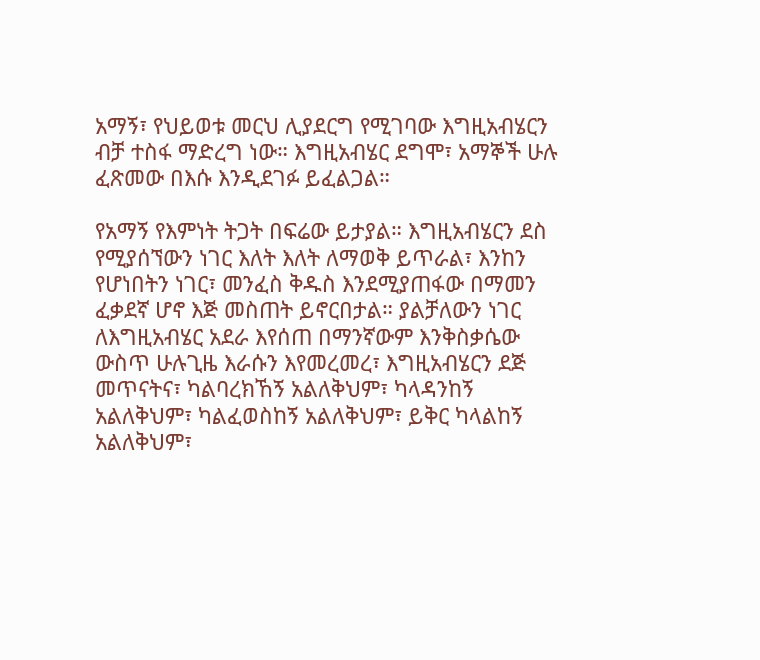አማኝ፣ የህይወቱ መርህ ሊያደርግ የሚገባው እግዚአብሄርን ብቻ ተስፋ ማድረግ ነው። እግዚአብሄር ደግሞ፣ አማኞች ሁሉ ፈጽመው በእሱ እንዲደገፉ ይፈልጋል።

የአማኝ የእምነት ትጋት በፍሬው ይታያል። እግዚአብሄርን ደስ የሚያሰኘውን ነገር እለት እለት ለማወቅ ይጥራል፣ እንከን የሆነበትን ነገር፣ መንፈስ ቅዱስ እንደሚያጠፋው በማመን ፈቃደኛ ሆኖ እጅ መስጠት ይኖርበታል። ያልቻለውን ነገር ለእግዚአብሄር አደራ እየሰጠ በማንኛውም እንቅስቃሴው ውስጥ ሁሉጊዜ እራሱን እየመረመረ፣ እግዚአብሄርን ደጅ መጥናትና፣ ካልባረክኸኝ አልለቅህም፣ ካላዳንከኝ አልለቅህም፣ ካልፈወስከኝ አልለቅህም፣ ይቅር ካላልከኝ አልለቅህም፣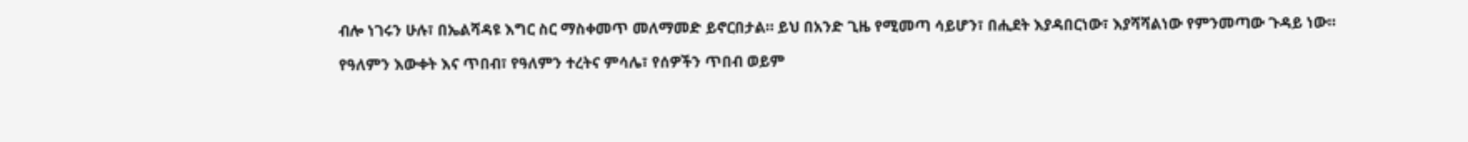ብሎ ነገሩን ሁሉ፣ በኤልሻዳዩ እግር ስር ማስቀመጥ መለማመድ ይኖርበታል። ይህ በአንድ ጊዜ የሚመጣ ሳይሆን፣ በሒደት እያዳበርነው፣ እያሻሻልነው የምንመጣው ጉዳይ ነው።

የዓለምን እውቀት እና ጥበብ፣ የዓለምን ተረትና ምሳሌ፣ የሰዎችን ጥበብ ወይም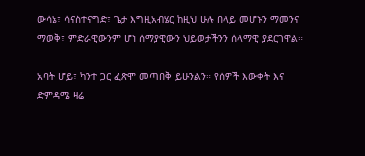ውሳኔ፣ ሳናስተናግድ፣ ጌታ እግዚአብሄር ከዚህ ሁሉ በላይ መሆኑን ማመንና ማወቅ፣ ምድራዊውንም ሆነ ሰማያዊውን ህይወታችንን ሰላማዊ ያደርገዋል።

አባት ሆይ፣ ካንተ ጋር ፈጽሞ መጣበቅ ይሁንልን። የሰዎች እውቀት እና ድምዳሜ ዛሬ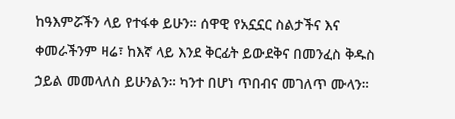ከዓእምሯችን ላይ የተፋቀ ይሁን። ሰዋዊ የአኗኗር ስልታችና እና ቀመራችንም ዛሬ፣ ከእኛ ላይ እንደ ቅርፊት ይውደቅና በመንፈስ ቅዱስ ኃይል መመላለስ ይሁንልን። ካንተ በሆነ ጥበብና መገለጥ ሙላን።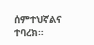ሰምተህኛልና ተባረክ።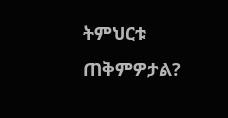ትምህርቱ ጠቅምዎታል?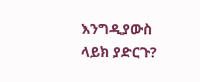እንግዲያውስ ላይክ ያድርጉ?